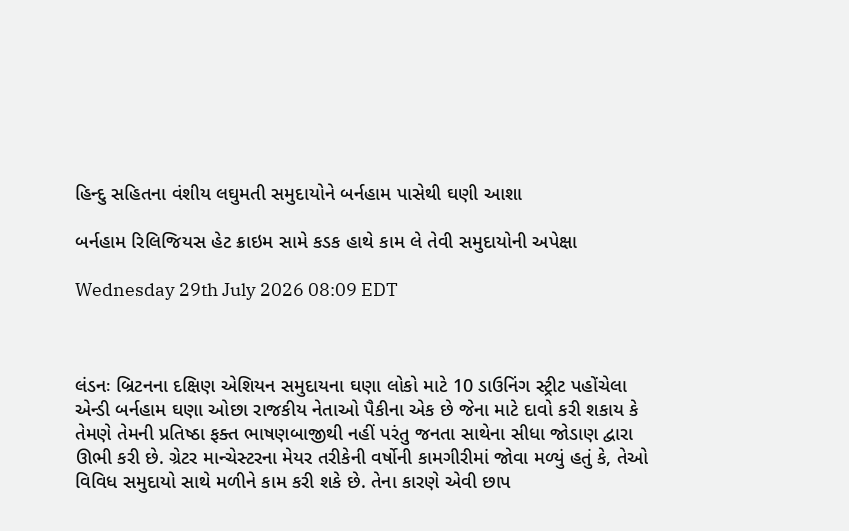હિન્દુ સહિતના વંશીય લઘુમતી સમુદાયોને બર્નહામ પાસેથી ઘણી આશા

બર્નહામ રિલિજિયસ હેટ ક્રાઇમ સામે કડક હાથે કામ લે તેવી સમુદાયોની અપેક્ષા

Wednesday 29th July 2026 08:09 EDT



લંડનઃ બ્રિટનના દક્ષિણ એશિયન સમુદાયના ઘણા લોકો માટે 10 ડાઉનિંગ સ્ટ્રીટ પહોંચેલા એન્ડી બર્નહામ ઘણા ઓછા રાજકીય નેતાઓ પૈકીના એક છે જેના માટે દાવો કરી શકાય કે તેમણે તેમની પ્રતિષ્ઠા ફક્ત ભાષણબાજીથી નહીં પરંતુ જનતા સાથેના સીધા જોડાણ દ્વારા ઊભી કરી છે. ગ્રેટર માન્ચેસ્ટરના મેયર તરીકેની વર્ષોની કામગીરીમાં જોવા મળ્યું હતું કે, તેઓ વિવિધ સમુદાયો સાથે મળીને કામ કરી શકે છે. તેના કારણે એવી છાપ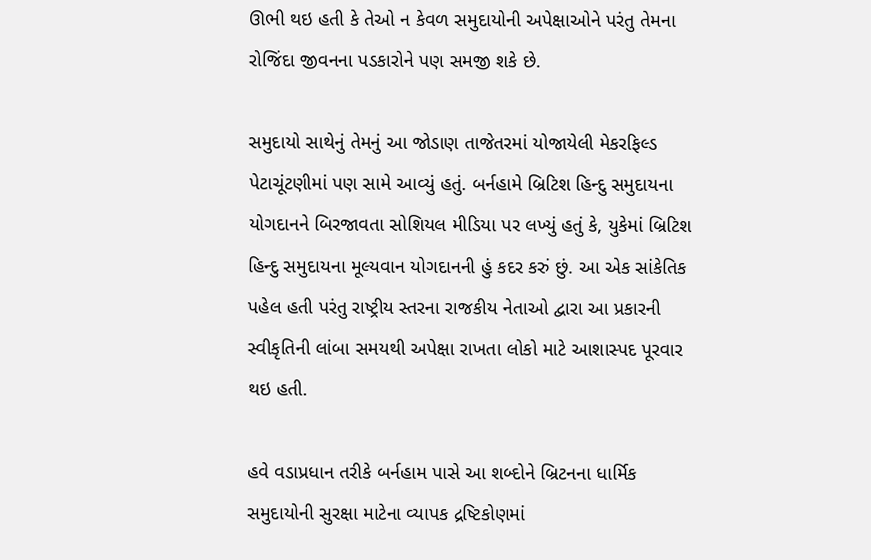ઊભી થઇ હતી કે તેઓ ન કેવળ સમુદાયોની અપેક્ષાઓને પરંતુ તેમના રોજિંદા જીવનના પડકારોને પણ સમજી શકે છે.

સમુદાયો સાથેનું તેમનું આ જોડાણ તાજેતરમાં યોજાયેલી મેકરફિલ્ડ પેટાચૂંટણીમાં પણ સામે આવ્યું હતું. બર્નહામે બ્રિટિશ હિન્દુ સમુદાયના યોગદાનને બિરજાવતા સોશિયલ મીડિયા પર લખ્યું હતું કે, યુકેમાં બ્રિટિશ હિન્દુ સમુદાયના મૂલ્યવાન યોગદાનની હું કદર કરું છું. આ એક સાંકેતિક પહેલ હતી પરંતુ રાષ્ટ્રીય સ્તરના રાજકીય નેતાઓ દ્વારા આ પ્રકારની સ્વીકૃતિની લાંબા સમયથી અપેક્ષા રાખતા લોકો માટે આશાસ્પદ પૂરવાર થઇ હતી.

હવે વડાપ્રધાન તરીકે બર્નહામ પાસે આ શબ્દોને બ્રિટનના ધાર્મિક સમુદાયોની સુરક્ષા માટેના વ્યાપક દ્રષ્ટિકોણમાં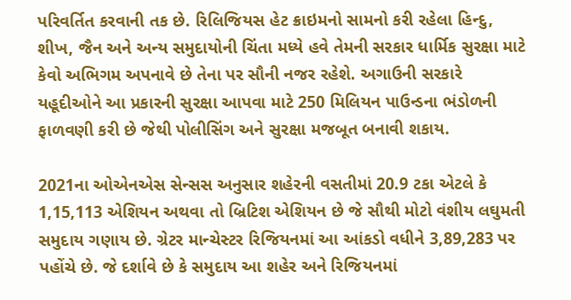પરિવર્તિત કરવાની તક છે. રિલિજિયસ હેટ ક્રાઇમનો સામનો કરી રહેલા હિન્દુ, શીખ, જૈન અને અન્ય સમુદાયોની ચિંતા મધ્યે હવે તેમની સરકાર ધાર્મિક સુરક્ષા માટે કેવો અભિગમ અપનાવે છે તેના પર સૌની નજર રહેશે. અગાઉની સરકારે યહૂદીઓને આ પ્રકારની સુરક્ષા આપવા માટે 250 મિલિયન પાઉન્ડના ભંડોળની ફાળવણી કરી છે જેથી પોલીસિંગ અને સુરક્ષા મજબૂત બનાવી શકાય.

2021ના ઓએનએસ સેન્સસ અનુસાર શહેરની વસતીમાં 20.9 ટકા એટલે કે 1,15,113 એશિયન અથવા તો બ્રિટિશ એશિયન છે જે સૌથી મોટો વંશીય લઘુમતી સમુદાય ગણાય છે. ગ્રેટર માન્ચેસ્ટર રિજિયનમાં આ આંકડો વધીને 3,89,283 પર પહોંચે છે. જે દર્શાવે છે કે સમુદાય આ શહેર અને રિજિયનમાં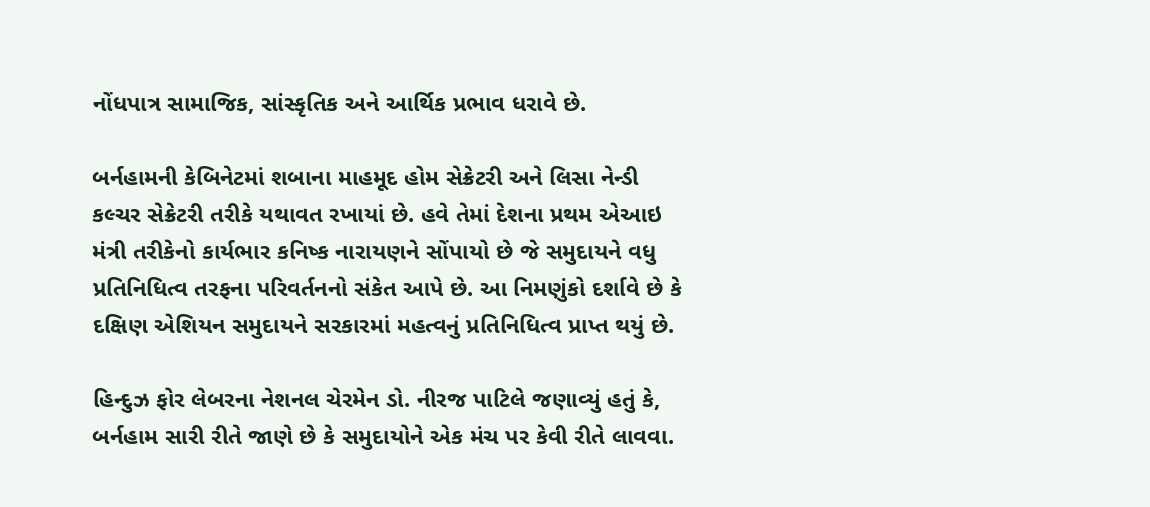નોંધપાત્ર સામાજિક, સાંસ્કૃતિક અને આર્થિક પ્રભાવ ધરાવે છે.

બર્નહામની કેબિનેટમાં શબાના માહમૂદ હોમ સેક્રેટરી અને લિસા નેન્ડી કલ્ચર સેક્રેટરી તરીકે યથાવત રખાયાં છે. હવે તેમાં દેશના પ્રથમ એઆઇ મંત્રી તરીકેનો કાર્યભાર કનિષ્ક નારાયણને સોંપાયો છે જે સમુદાયને વધુ પ્રતિનિધિત્વ તરફના પરિવર્તનનો સંકેત આપે છે. આ નિમણુંકો દર્શાવે છે કે દક્ષિણ એશિયન સમુદાયને સરકારમાં મહત્વનું પ્રતિનિધિત્વ પ્રાપ્ત થયું છે.

હિન્દુઝ ફોર લેબરના નેશનલ ચેરમેન ડો. નીરજ પાટિલે જણાવ્યું હતું કે, બર્નહામ સારી રીતે જાણે છે કે સમુદાયોને એક મંચ પર કેવી રીતે લાવવા.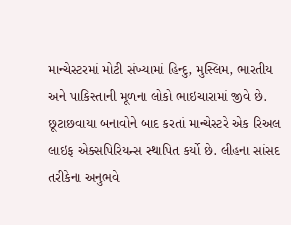માન્ચેસ્ટરમાં મોટી સંખ્યામાં હિન્દુ, મુસ્લિમ, ભારતીય અને પાકિસ્તાની મૂળના લોકો ભાઇચારામાં જીવે છે. છૂટાછવાયા બનાવોને બાદ કરતાં માન્ચેસ્ટરે એક રિઅલ લાઇફ એક્સપિરિયન્સ સ્થાપિત કર્યો છે. લીહના સાંસદ તરીકેના અનુભવે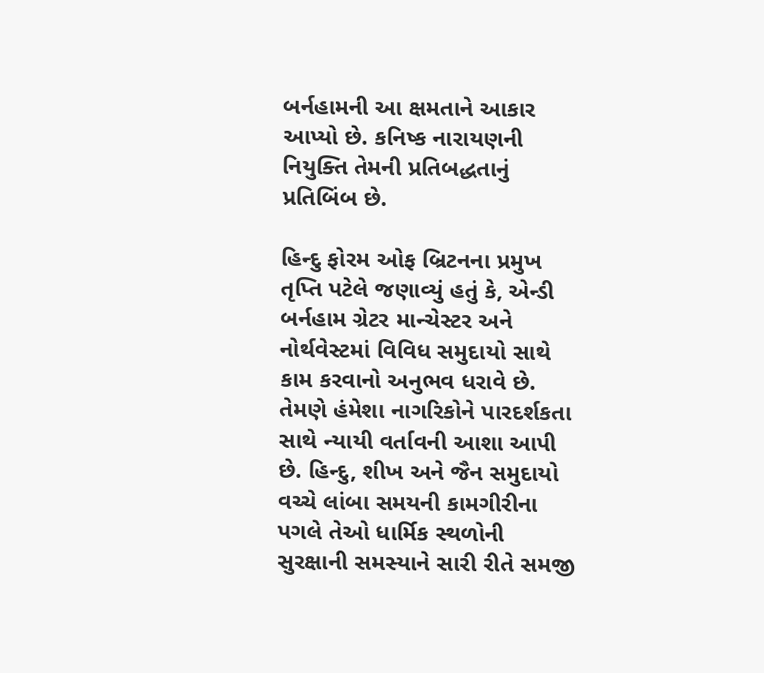બર્નહામની આ ક્ષમતાને આકાર આપ્યો છે. કનિષ્ક નારાયણની નિયુક્તિ તેમની પ્રતિબદ્ધતાનું પ્રતિબિંબ છે.

હિન્દુ ફોરમ ઓફ બ્રિટનના પ્રમુખ તૃપ્તિ પટેલે જણાવ્યું હતું કે, એન્ડી બર્નહામ ગ્રેટર માન્ચેસ્ટર અને નોર્થવેસ્ટમાં વિવિધ સમુદાયો સાથે કામ કરવાનો અનુભવ ધરાવે છે. તેમણે હંમેશા નાગરિકોને પારદર્શકતા સાથે ન્યાયી વર્તાવની આશા આપી છે. હિન્દુ, શીખ અને જૈન સમુદાયો વચ્ચે લાંબા સમયની કામગીરીના પગલે તેઓ ધાર્મિક સ્થળોની સુરક્ષાની સમસ્યાને સારી રીતે સમજી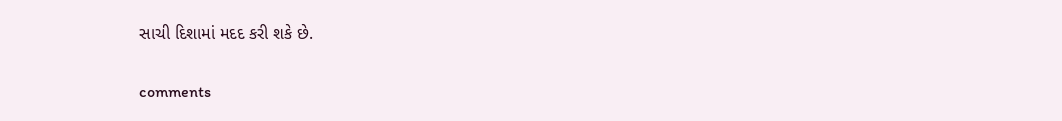સાચી દિશામાં મદદ કરી શકે છે.


comments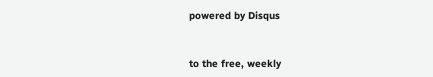powered by Disqus



to the free, weekly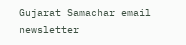Gujarat Samachar email newsletter